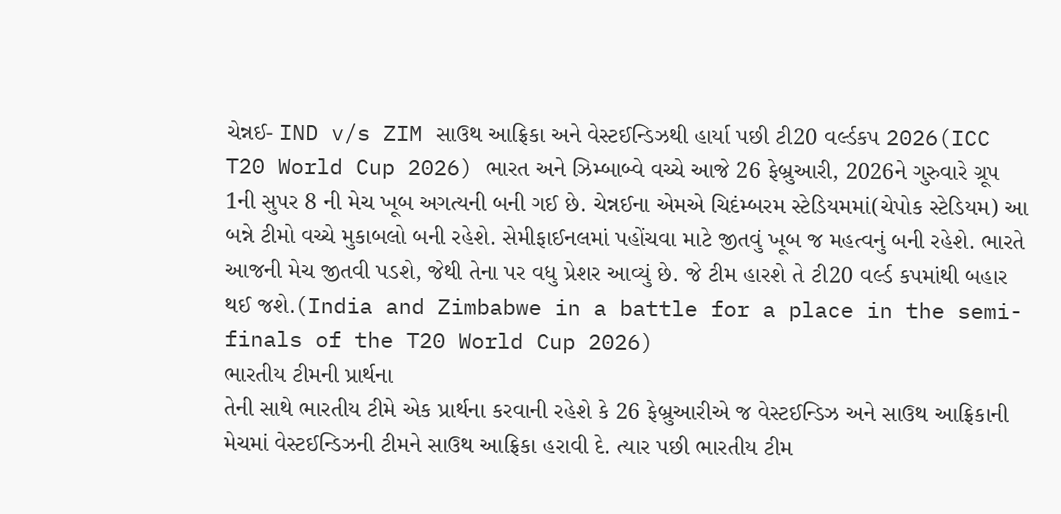ચેન્નઈ- IND v/s ZIM સાઉથ આફ્રિકા અને વેસ્ટઈન્ડિઝથી હાર્યા પછી ટી20 વર્લ્ડકપ 2026(ICC T20 World Cup 2026) ભારત અને ઝિમ્બાબ્વે વચ્ચે આજે 26 ફેબ્રુઆરી, 2026ને ગુરુવારે ગ્રૂપ 1ની સુપર 8 ની મેચ ખૂબ અગત્યની બની ગઈ છે. ચેન્નઈના એમએ ચિદંમ્બરમ સ્ટેડિયમમાં(ચેપોક સ્ટેડિયમ) આ બન્ને ટીમો વચ્ચે મુકાબલો બની રહેશે. સેમીફાઈનલમાં પહોંચવા માટે જીતવું ખૂબ જ મહત્વનું બની રહેશે. ભારતે આજની મેચ જીતવી પડશે, જેથી તેના પર વધુ પ્રેશર આવ્યું છે. જે ટીમ હારશે તે ટી20 વર્લ્ડ કપમાંથી બહાર થઈ જશે.(India and Zimbabwe in a battle for a place in the semi-finals of the T20 World Cup 2026)
ભારતીય ટીમની પ્રાર્થના
તેની સાથે ભારતીય ટીમે એક પ્રાર્થના કરવાની રહેશે કે 26 ફેબ્રુઆરીએ જ વેસ્ટઈન્ડિઝ અને સાઉથ આફ્રિકાની મેચમાં વેસ્ટઈન્ડિઝની ટીમને સાઉથ આફ્રિકા હરાવી દે. ત્યાર પછી ભારતીય ટીમ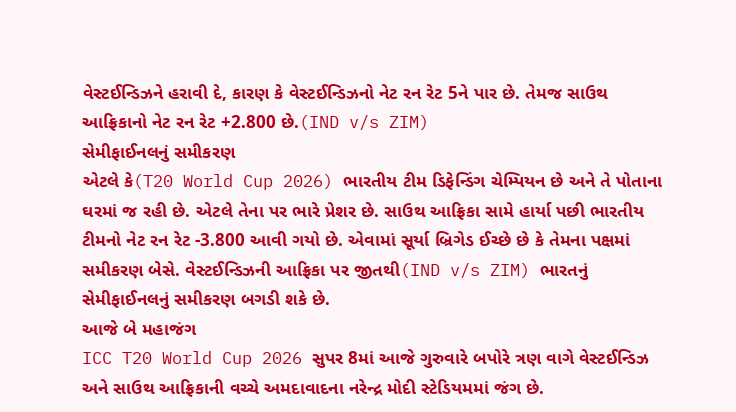વેસ્ટઈન્ડિઝને હરાવી દે, કારણ કે વેસ્ટઈન્ડિઝનો નેટ રન રેટ 5ને પાર છે. તેમજ સાઉથ આફ્રિકાનો નેટ રન રેટ +2.800 છે.(IND v/s ZIM)
સેમીફાઈનલનું સમીકરણ
એટલે કે(T20 World Cup 2026) ભારતીય ટીમ ડિફેન્ડિંગ ચેમ્પિયન છે અને તે પોતાના ઘરમાં જ રહી છે. એટલે તેના પર ભારે પ્રેશર છે. સાઉથ આફ્રિકા સામે હાર્યા પછી ભારતીય ટીમનો નેટ રન રેટ -3.800 આવી ગયો છે. એવામાં સૂર્યા બ્રિગેડ ઈચ્છે છે કે તેમના પક્ષમાં સમીકરણ બેસે. વેસ્ટઈન્ડિઝની આફ્રિકા પર જીતથી(IND v/s ZIM) ભારતનું સેમીફાઈનલનું સમીકરણ બગડી શકે છે.
આજે બે મહાજંગ
ICC T20 World Cup 2026 સુપર 8માં આજે ગુરુવારે બપોરે ત્રણ વાગે વેસ્ટઈન્ડિઝ અને સાઉથ આફ્રિકાની વચ્ચે અમદાવાદના નરેન્દ્ર મોદી સ્ટેડિયમમાં જંગ છે.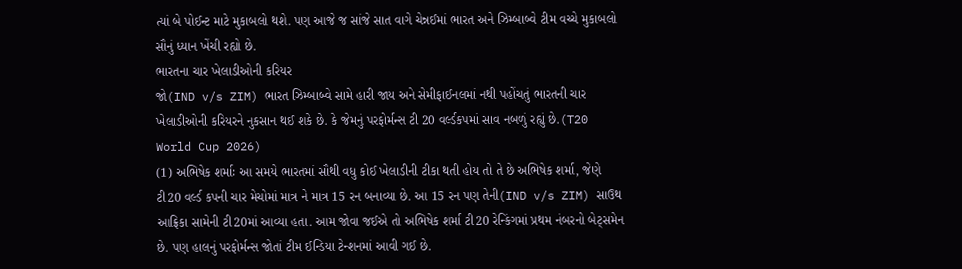ત્યાં બે પોઈન્ટ માટે મુકાબલો થશે. પણ આજે જ સાંજે સાત વાગે ચેન્નઈમાં ભારત અને ઝિમ્બાબ્વે ટીમ વચ્ચે મુકાબલો સૌનું ધ્યાન ખેંચી રહ્યો છે.
ભારતના ચાર ખેલાડીઓની કરિયર
જો(IND v/s ZIM) ભારત ઝિમ્બાબ્વે સામે હારી જાય અને સેમીફાઈનલમાં નથી પહોંચતું ભારતની ચાર ખેલાડીઓની કરિયરને નુકસાન થઈ શકે છે. કે જેમનું પરફોર્મન્સ ટી 20 વર્લ્ડકપમાં સાવ નબળું રહ્યું છે.(T20 World Cup 2026)
(1) અભિષેક શર્માઃ આ સમયે ભારતમાં સૌથી વધુ કોઈ ખેલાડીની ટીકા થતી હોય તો તે છે અભિષેક શર્મા, જેણે ટી20 વર્લ્ડ કપની ચાર મેચોમાં માત્ર ને માત્ર 15 રન બનાવ્યા છે. આ 15 રન પણ તેની(IND v/s ZIM) સાઉથ આફ્રિકા સામેની ટી20માં આવ્યા હતા. આમ જોવા જઈએ તો અભિષેક શર્મા ટી20 રેન્કિંગમાં પ્રથમ નંબરનો બેટ્સમેન છે. પણ હાલનું પરફોર્મન્સ જોતાં ટીમ ઈન્ડિયા ટેન્શનમાં આવી ગઈ છે.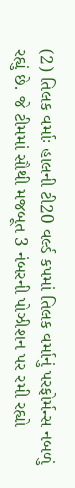(2) તિલક વર્માઃ હાલની ટી20 વર્લ્ડ કપમાં તિલક વર્માનું પરફોર્મન્સ નબળું રહ્યું છે. જે ટીમમાં સૌથી મજબૂત 3 નંબરની પોઝીશન પર રમી રહ્યો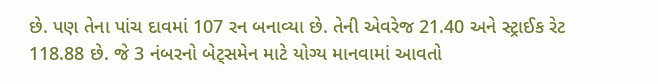છે. પણ તેના પાંચ દાવમાં 107 રન બનાવ્યા છે. તેની એવરેજ 21.40 અને સ્ટ્રાઈક રેટ 118.88 છે. જે 3 નંબરનો બેટ્સમેન માટે યોગ્ય માનવામાં આવતો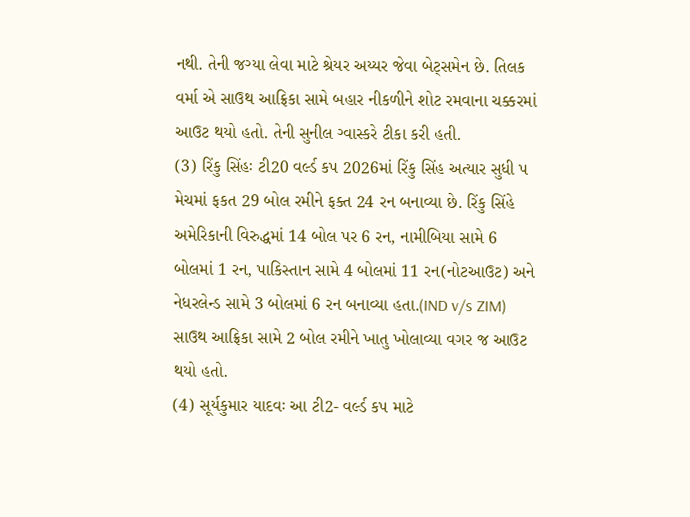નથી. તેની જગ્યા લેવા માટે શ્રેયર અય્યર જેવા બેટ્સમેન છે. તિલક વર્મા એ સાઉથ આફ્રિકા સામે બહાર નીકળીને શોટ રમવાના ચક્કરમાં આઉટ થયો હતો. તેની સુનીલ ગ્વાસ્કરે ટીકા કરી હતી.
(3) રિંકુ સિંહઃ ટી20 વર્લ્ડ કપ 2026માં રિંકુ સિંહ અત્યાર સુધી પ મેચમાં ફકત 29 બોલ રમીને ફક્ત 24 રન બનાવ્યા છે. રિંકુ સિંહે અમેરિકાની વિરુદ્ધમાં 14 બોલ પર 6 રન, નામીબિયા સામે 6 બોલમાં 1 રન, પાકિસ્તાન સામે 4 બોલમાં 11 રન(નોટઆઉટ) અને નેધરલેન્ડ સામે 3 બોલમાં 6 રન બનાવ્યા હતા.(IND v/s ZIM) સાઉથ આફ્રિકા સામે 2 બોલ રમીને ખાતુ ખોલાવ્યા વગર જ આઉટ થયો હતો.
(4) સૂર્યકુમાર યાદવઃ આ ટી2- વર્લ્ડ કપ માટે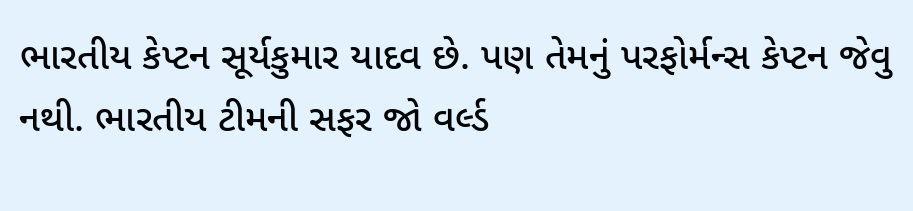ભારતીય કેપ્ટન સૂર્યકુમાર યાદવ છે. પણ તેમનું પરફોર્મન્સ કેપ્ટન જેવુ નથી. ભારતીય ટીમની સફર જો વર્લ્ડ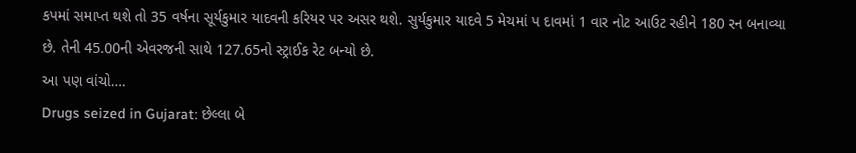કપમાં સમાપ્ત થશે તો 35 વર્ષના સૂર્યકુમાર યાદવની કરિયર પર અસર થશે. સુર્યકુમાર યાદવે 5 મેચમાં પ દાવમાં 1 વાર નોટ આઉટ રહીને 180 રન બનાવ્યા છે. તેની 45.00ની એવરજની સાથે 127.65નો સ્ટ્રાઈક રેટ બન્યો છે.
આ પણ વાંચો….
Drugs seized in Gujarat: છેલ્લા બે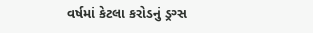વર્ષમાં કેટલા કરોડનું ડ્રગ્સ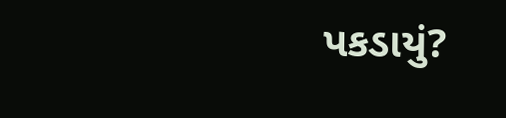પકડાયું?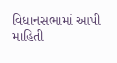વિધાનસભામાં આપી માહિતી